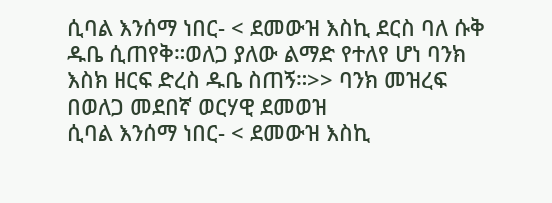ሲባል እንሰማ ነበር- < ደመውዝ እስኪ ደርስ ባለ ሱቅ ዱቤ ሲጠየቅ።ወለጋ ያለው ልማድ የተለየ ሆነ ባንክ እስክ ዘርፍ ድረስ ዱቤ ስጠኝ።>> ባንክ መዝረፍ በወለጋ መደበኛ ወርሃዊ ደመወዝ
ሲባል እንሰማ ነበር- < ደመውዝ እስኪ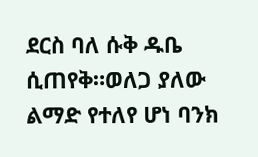ደርስ ባለ ሱቅ ዱቤ ሲጠየቅ።ወለጋ ያለው ልማድ የተለየ ሆነ ባንክ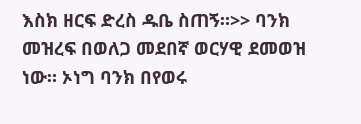እስክ ዘርፍ ድረስ ዱቤ ስጠኝ።>> ባንክ መዝረፍ በወለጋ መደበኛ ወርሃዊ ደመወዝ ነው። ኦነግ ባንክ በየወሩ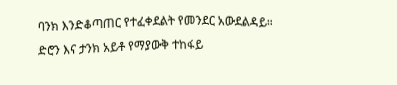ባንክ እንድቆጣጠር የተፈቀደልት የመንደር አውደልዳይ። ድሮን እና ታንክ አይቶ የማያውቅ ተከፋይ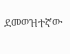ደመወዝተኛው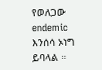የወለጋው endemic እንሰሳ ኦነግ ይባላል ።